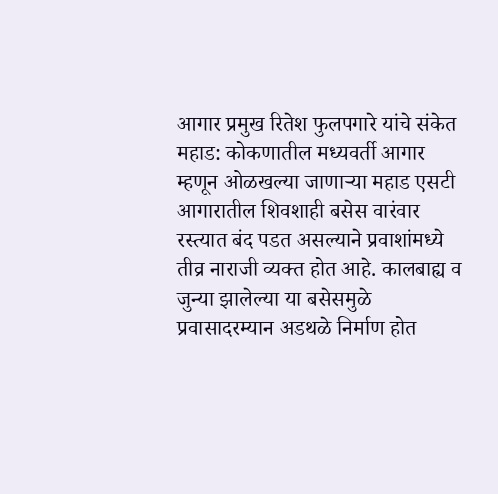आगार प्रमुख रितेश फुलपगारे यांचे संकेत
महाड: कोकणातील मध्यवर्ती आगार म्हणून ओळखल्या जाणाऱ्या महाड एसटी आगारातील शिवशाही बसेस वारंवार रस्त्यात बंद पडत असल्याने प्रवाशांमध्ये तीव्र नाराजी व्यक्त होत आहे. कालबाह्य व जुन्या झालेल्या या बसेसमुळे प्रवासादरम्यान अडथळे निर्माण होत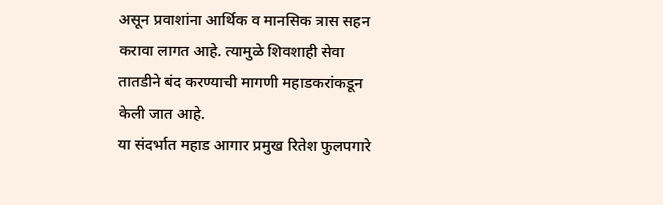असून प्रवाशांना आर्थिक व मानसिक त्रास सहन करावा लागत आहे. त्यामुळे शिवशाही सेवा तातडीने बंद करण्याची मागणी महाडकरांकडून केली जात आहे.
या संदर्भात महाड आगार प्रमुख रितेश फुलपगारे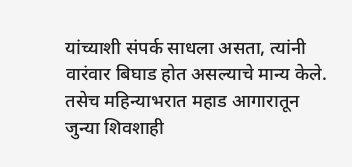यांच्याशी संपर्क साधला असता, त्यांनी वारंवार बिघाड होत असल्याचे मान्य केले. तसेच महिन्याभरात महाड आगारातून जुन्या शिवशाही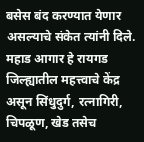बसेस बंद करण्यात येणार असल्याचे संकेत त्यांनी दिले.
महाड आगार हे रायगड जिल्ह्यातील महत्त्वाचे केंद्र असून सिंधुदुर्ग, रत्नागिरी, चिपळूण, खेड तसेच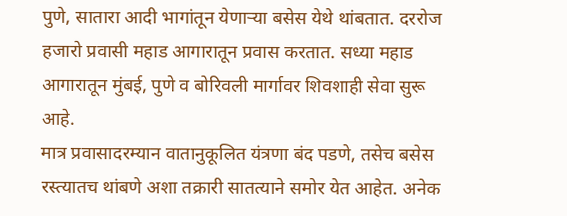पुणे, सातारा आदी भागांतून येणाऱ्या बसेस येथे थांबतात. दररोज हजारो प्रवासी महाड आगारातून प्रवास करतात. सध्या महाड आगारातून मुंबई, पुणे व बोरिवली मार्गावर शिवशाही सेवा सुरू आहे.
मात्र प्रवासादरम्यान वातानुकूलित यंत्रणा बंद पडणे, तसेच बसेस रस्त्यातच थांबणे अशा तक्रारी सातत्याने समोर येत आहेत. अनेक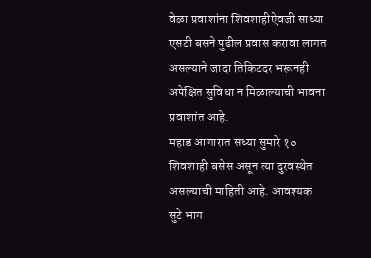वेळा प्रवाशांना शिवशाहीऐवजी साध्या एसटी बसने पुढील प्रवास करावा लागत असल्याने जादा तिकिटदर भरूनही अपेक्षित सुविधा न मिळाल्याची भावना प्रवाशांत आहे.
महाड आगारात सध्या सुमारे १० शिवशाही बसेस असून त्या दुरवस्थेत असल्याची माहिती आहे. आवश्यक सुटे भाग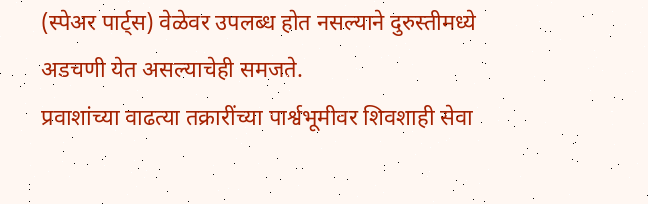(स्पेअर पार्ट्स) वेळेवर उपलब्ध होत नसल्याने दुरुस्तीमध्ये अडचणी येत असल्याचेही समजते.
प्रवाशांच्या वाढत्या तक्रारींच्या पार्श्वभूमीवर शिवशाही सेवा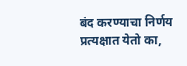बंद करण्याचा निर्णय प्रत्यक्षात येतो का,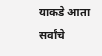याकडे आता सर्वांचे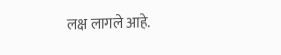लक्ष लागले आहे.